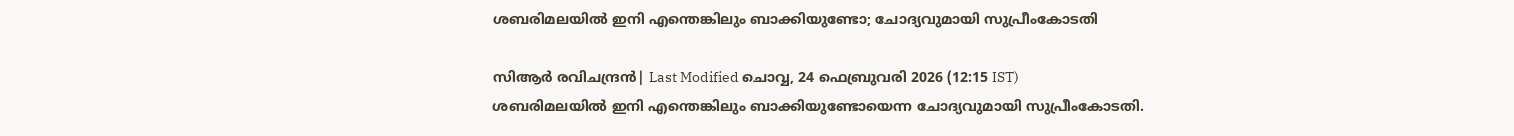ശബരിമലയില്‍ ഇനി എന്തെങ്കിലും ബാക്കിയുണ്ടോ; ചോദ്യവുമായി സുപ്രീംകോടതി

സിആര്‍ രവിചന്ദ്രന്‍| Last Modified ചൊവ്വ, 24 ഫെബ്രുവരി 2026 (12:15 IST)
ശബരിമലയില്‍ ഇനി എന്തെങ്കിലും ബാക്കിയുണ്ടോയെന്ന ചോദ്യവുമായി സുപ്രീംകോടതി.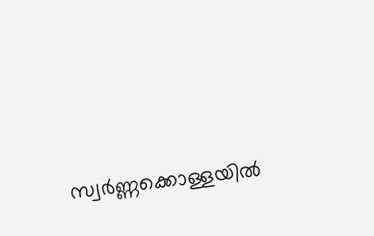സ്വര്‍ണ്ണക്കൊള്ളയില്‍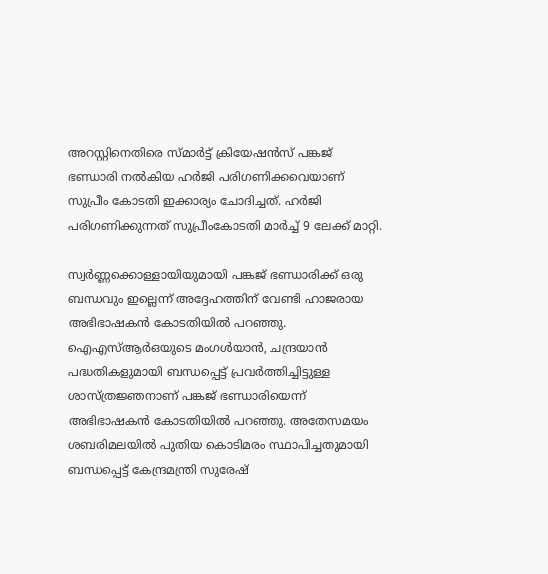അറസ്റ്റിനെതിരെ സ്മാര്‍ട്ട് ക്രിയേഷന്‍സ് പങ്കജ് ഭണ്ഡാരി നല്‍കിയ ഹര്‍ജി പരിഗണിക്കവെയാണ് സുപ്രീം കോടതി ഇക്കാര്യം ചോദിച്ചത്. ഹര്‍ജി പരിഗണിക്കുന്നത് സുപ്രീംകോടതി മാര്‍ച്ച് 9 ലേക്ക് മാറ്റി.

സ്വര്‍ണ്ണക്കൊള്ളായിയുമായി പങ്കജ് ഭണ്ഡാരിക്ക് ഒരു ബന്ധവും ഇല്ലെന്ന് അദ്ദേഹത്തിന് വേണ്ടി ഹാജരായ അഭിഭാഷകന്‍ കോടതിയില്‍ പറഞ്ഞു. ഐഎസ്ആര്‍ഒയുടെ മംഗള്‍യാന്‍, ചന്ദ്രയാന്‍ പദ്ധതികളുമായി ബന്ധപ്പെട്ട് പ്രവര്‍ത്തിച്ചിട്ടുള്ള ശാസ്ത്രജ്ഞനാണ് പങ്കജ് ഭണ്ഡാരിയെന്ന് അഭിഭാഷകന്‍ കോടതിയില്‍ പറഞ്ഞു. അതേസമയം ശബരിമലയില്‍ പുതിയ കൊടിമരം സ്ഥാപിച്ചതുമായി ബന്ധപ്പെട്ട് കേന്ദ്രമന്ത്രി സുരേഷ്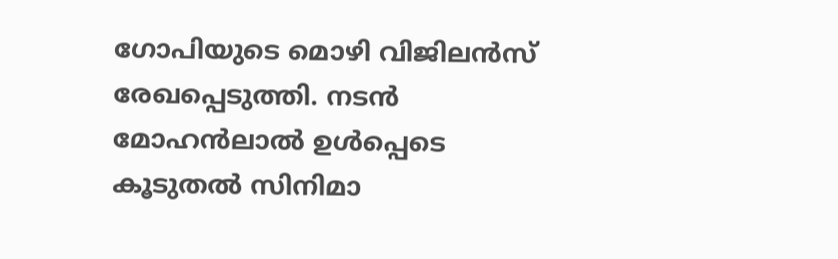ഗോപിയുടെ മൊഴി വിജിലന്‍സ് രേഖപ്പെടുത്തി. നടന്‍ മോഹന്‍ലാല്‍ ഉള്‍പ്പെടെ കൂടുതല്‍ സിനിമാ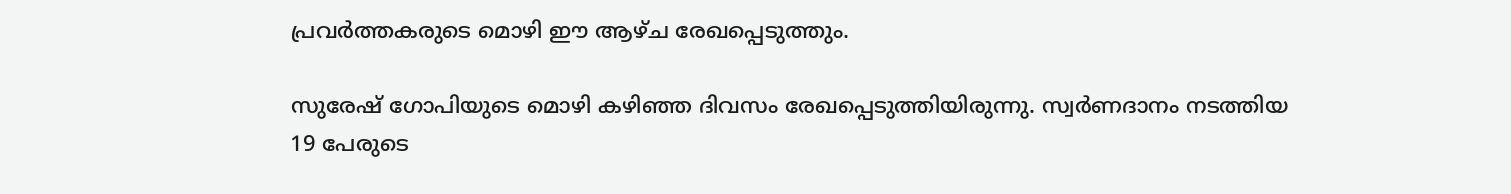പ്രവര്‍ത്തകരുടെ മൊഴി ഈ ആഴ്ച രേഖപ്പെടുത്തും.

സുരേഷ് ഗോപിയുടെ മൊഴി കഴിഞ്ഞ ദിവസം രേഖപ്പെടുത്തിയിരുന്നു. സ്വര്‍ണദാനം നടത്തിയ 19 പേരുടെ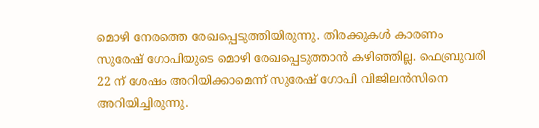മൊഴി നേരത്തെ രേഖപ്പെടുത്തിയിരുന്നു. തിരക്കുകള്‍ കാരണം സുരേഷ് ഗോപിയുടെ മൊഴി രേഖപ്പെടുത്താന്‍ കഴിഞ്ഞില്ല. ഫെബ്രുവരി 22 ന് ശേഷം അറിയിക്കാമെന്ന് സുരേഷ് ഗോപി വിജിലന്‍സിനെ അറിയിച്ചിരുന്നു.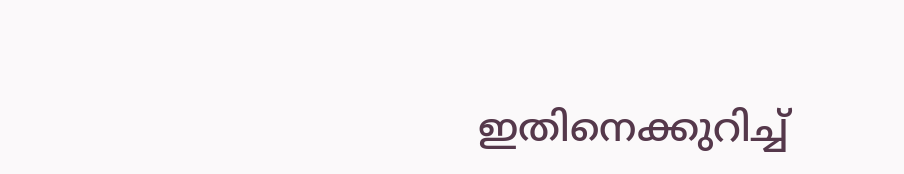ഇതിനെക്കുറിച്ച്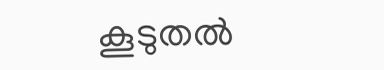കൂടുതല്‍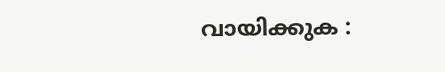വായിക്കുക :